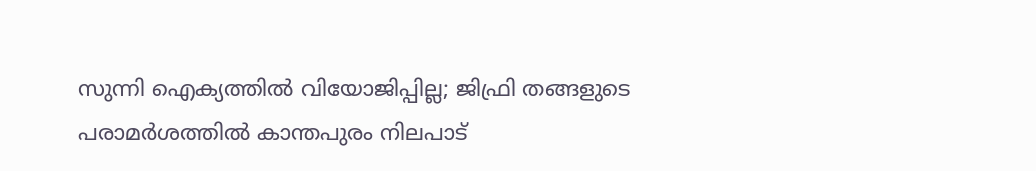സുന്നി ഐക്യത്തിൽ വിയോജിപ്പില്ല; ജിഫ്രി തങ്ങളുടെ പരാമർശത്തിൽ കാന്തപുരം നിലപാട്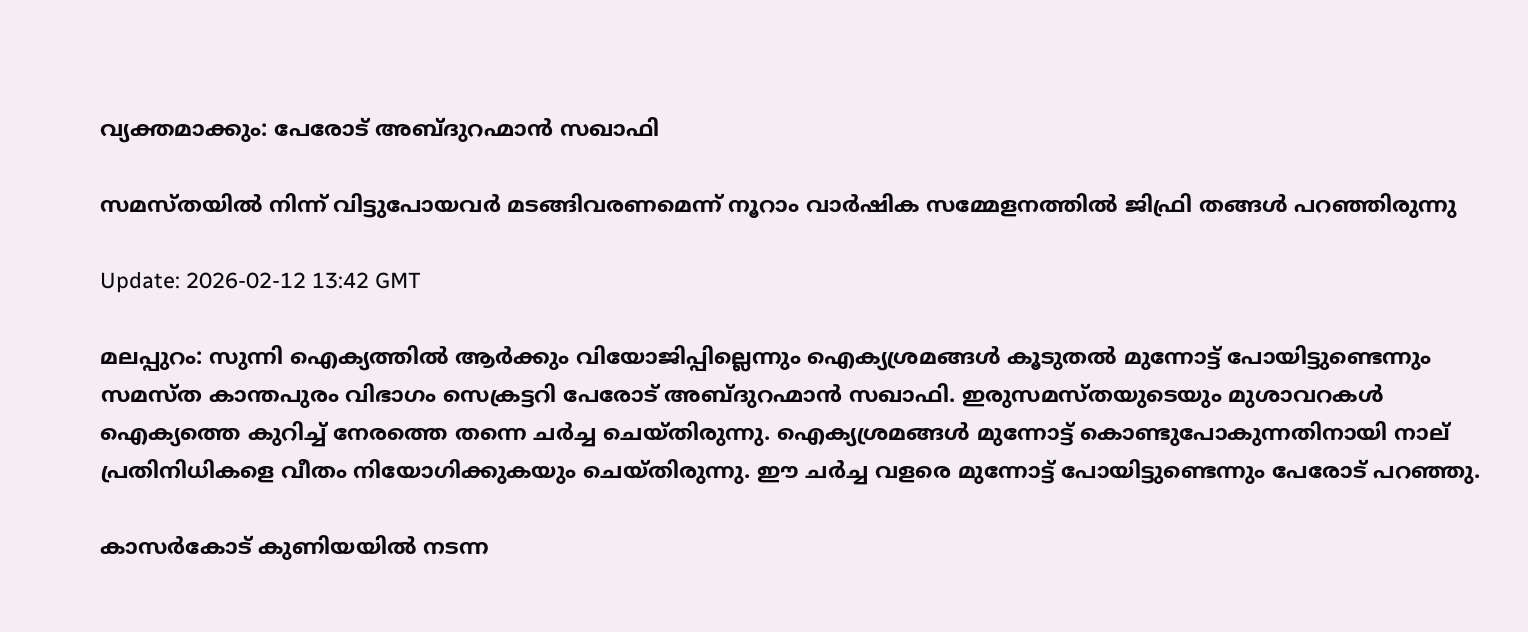വ്യക്തമാക്കും: പേരോട് അബ്ദുറഹ്മാൻ സഖാഫി

സമസ്തയിൽ നിന്ന് വിട്ടുപോയവർ മടങ്ങിവരണമെന്ന് നൂറാം വാർഷിക സമ്മേളനത്തിൽ ജിഫ്രി തങ്ങൾ പറഞ്ഞിരുന്നു

Update: 2026-02-12 13:42 GMT

മലപ്പുറം: സുന്നി ഐക്യത്തിൽ ആർക്കും വിയോജിപ്പില്ലെന്നും ഐക്യശ്രമങ്ങൾ കൂടുതൽ മുന്നോട്ട് പോയിട്ടുണ്ടെന്നും സമസ്ത കാന്തപുരം വിഭാഗം സെക്രട്ടറി പേരോട് അബ്ദുറഹ്മാൻ സഖാഫി. ഇരുസമസ്തയുടെയും മുശാവറകൾ ഐക്യത്തെ കുറിച്ച് നേരത്തെ തന്നെ ചർച്ച ചെയ്തിരുന്നു. ഐക്യശ്രമങ്ങൾ മുന്നോട്ട് കൊണ്ടുപോകുന്നതിനായി നാല് പ്രതിനിധികളെ വീതം നിയോഗിക്കുകയും ചെയ്തിരുന്നു. ഈ ചർച്ച വളരെ മുന്നോട്ട് പോയിട്ടുണ്ടെന്നും പേരോട് പറഞ്ഞു.

കാസർകോട് കുണിയയിൽ നടന്ന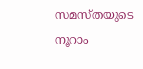സമസ്തയുടെ നൂറാം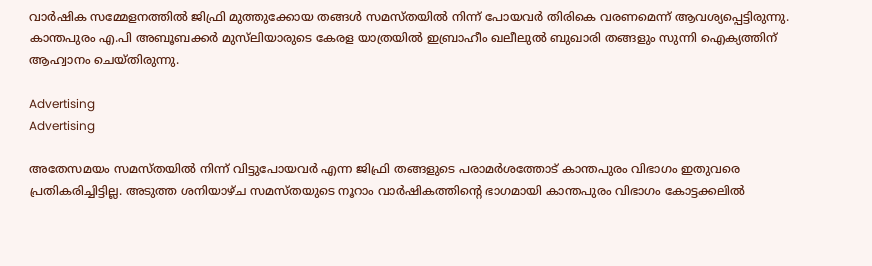വാർഷിക സമ്മേളനത്തിൽ ജിഫ്രി മുത്തുക്കോയ തങ്ങൾ സമസ്തയിൽ നിന്ന് പോയവർ തിരികെ വരണമെന്ന് ആവശ്യപ്പെട്ടിരുന്നു. കാന്തപുരം എ.പി അബൂബക്കർ മുസ്‌ലിയാരുടെ കേരള യാത്രയിൽ ഇബ്രാഹീം ഖലീലുൽ ബുഖാരി തങ്ങളും സുന്നി ഐക്യത്തിന് ആഹ്വാനം ചെയ്തിരുന്നു.

Advertising
Advertising

അതേസമയം സമസ്തയിൽ നിന്ന് വിട്ടുപോയവർ എന്ന ജിഫ്രി തങ്ങളുടെ പരാമർശത്തോട് കാന്തപുരം വിഭാഗം ഇതുവരെ പ്രതികരിച്ചിട്ടില്ല. അടുത്ത ശനിയാഴ്ച സമസ്തയുടെ നൂറാം വാർഷികത്തിന്റെ ഭാഗമായി കാന്തപുരം വിഭാഗം കോട്ടക്കലിൽ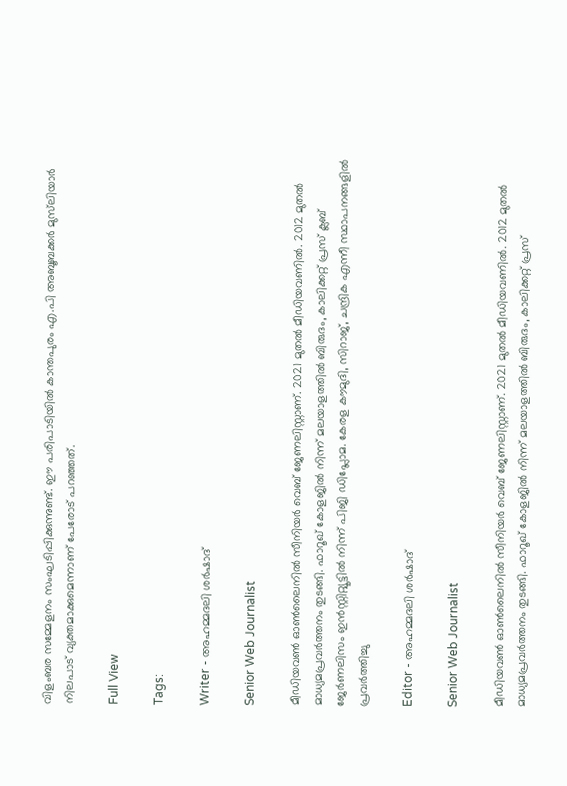വിളംബര സമ്മേളനം സംഘടിപ്പിക്കുന്നുണ്ട്. ഈ പരിപാടിയിൽ കാന്തപുരം എ.പി അബൂബക്കർ മുസ്‌ലിയാർ നിലപാട് വ്യക്തമാക്കുമെന്നാണ് പേരോട് പറഞ്ഞത്.

Full View

Tags:

Writer - അഹമ്മദലി ശര്‍ഷാദ്

Senior Web Journalist

മീഡിയവൺ ഓൺലൈനിൽ സീനിയർ വെബ് ജേണലിസ്റ്റാണ്. 2021 മുതൽ മീഡിയവണിൽ. 2012 മുതൽ മാധ്യമപ്രവർത്തനം തുടങ്ങി. ഫാറൂഖ് കോളജിൽ നിന്ന് മലയാളത്തിൽ ബിരുദം, കാലിക്കറ്റ് പ്രസ് ക്ലബ് ജേർണലിസം ഇൻസ്റ്റിറ്റ്യൂട്ടിൽ നിന്ന് പിജി ഡിപ്ലോമ. കേരള കൗമുദി, സിറാജ്, ചന്ദ്രിക എന്നീ സ്ഥാപനങ്ങളിൽ പ്രവർത്തിച്ചു

Editor - അഹമ്മദലി ശര്‍ഷാദ്

Senior Web Journalist

മീഡിയവൺ ഓൺലൈനിൽ സീനിയർ വെബ് ജേണലിസ്റ്റാണ്. 2021 മുതൽ മീഡിയവണിൽ. 2012 മുതൽ മാധ്യമപ്രവർത്തനം തുടങ്ങി. ഫാറൂഖ് കോളജിൽ നിന്ന് മലയാളത്തിൽ ബിരുദം, കാലിക്കറ്റ് പ്രസ്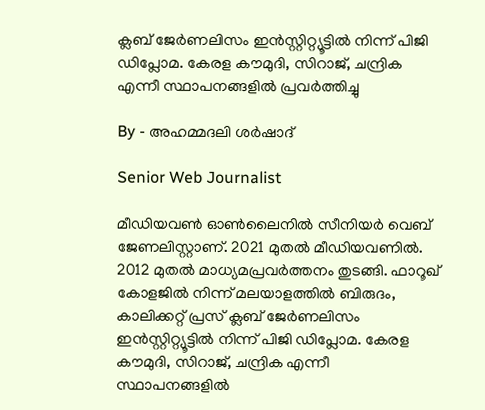ക്ലബ് ജേർണലിസം ഇൻസ്റ്റിറ്റ്യൂട്ടിൽ നിന്ന് പിജി ഡിപ്ലോമ. കേരള കൗമുദി, സിറാജ്, ചന്ദ്രിക എന്നീ സ്ഥാപനങ്ങളിൽ പ്രവർത്തിച്ചു

By - അഹമ്മദലി ശര്‍ഷാദ്

Senior Web Journalist

മീഡിയവൺ ഓൺലൈനിൽ സീനിയർ വെബ് ജേണലിസ്റ്റാണ്. 2021 മുതൽ മീഡിയവണിൽ. 2012 മുതൽ മാധ്യമപ്രവർത്തനം തുടങ്ങി. ഫാറൂഖ് കോളജിൽ നിന്ന് മലയാളത്തിൽ ബിരുദം, കാലിക്കറ്റ് പ്രസ് ക്ലബ് ജേർണലിസം ഇൻസ്റ്റിറ്റ്യൂട്ടിൽ നിന്ന് പിജി ഡിപ്ലോമ. കേരള കൗമുദി, സിറാജ്, ചന്ദ്രിക എന്നീ സ്ഥാപനങ്ങളിൽ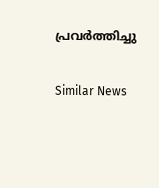പ്രവർത്തിച്ചു

Similar News